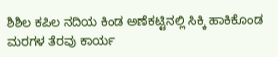ಶಿಶಿಲ ಕಪಿಲ ನದಿಯ ಕಿಂಡ ಅಣೆಕಟ್ಟಿನಲ್ಲಿ ಸಿಕ್ಕಿ ಹಾಕಿಕೊಂಡ ಮರಗಳ ತೆರವು ಕಾರ್ಯ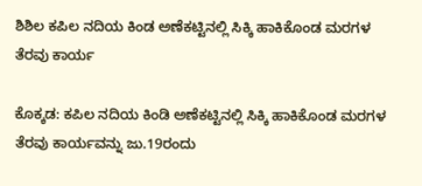ಶಿಶಿಲ ಕಪಿಲ ನದಿಯ ಕಿಂಡ ಅಣೆಕಟ್ಟಿನಲ್ಲಿ ಸಿಕ್ಕಿ ಹಾಕಿಕೊಂಡ ಮರಗಳ ತೆರವು ಕಾರ್ಯ

ಕೊಕ್ಕಡ: ಕಪಿಲ ನದಿಯ ಕಿಂಡಿ ಅಣೆಕಟ್ಟಿನಲ್ಲಿ ಸಿಕ್ಕಿ ಹಾಕಿಕೊಂಡ ಮರಗಳ ತೆರವು ಕಾರ್ಯವನ್ನು ಜು.19ರಂದು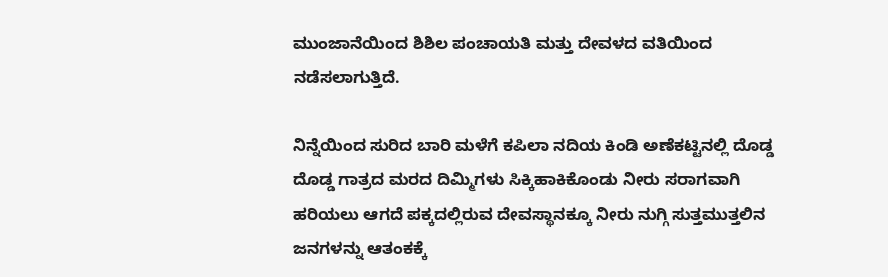ಮುಂಜಾನೆಯಿಂದ ಶಿಶಿಲ ಪಂಚಾಯತಿ ಮತ್ತು ದೇವಳದ ವತಿಯಿಂದ ನಡೆಸಲಾಗುತ್ತಿದೆ.

ನಿನ್ನೆಯಿಂದ ಸುರಿದ ಬಾರಿ ಮಳೆಗೆ ಕಪಿಲಾ ನದಿಯ ಕಿಂಡಿ ಅಣೆಕಟ್ಟಿನಲ್ಲಿ ದೊಡ್ಡ ದೊಡ್ಡ ಗಾತ್ರದ ಮರದ ದಿಮ್ಮಿಗಳು ಸಿಕ್ಕಿಹಾಕಿಕೊಂಡು ನೀರು ಸರಾಗವಾಗಿ ಹರಿಯಲು ಆಗದೆ ಪಕ್ಕದಲ್ಲಿರುವ ದೇವಸ್ಥಾನಕ್ಕೂ ನೀರು ನುಗ್ಗಿ ಸುತ್ತಮುತ್ತಲಿನ ಜನಗಳನ್ನು ಆತಂಕಕ್ಕೆ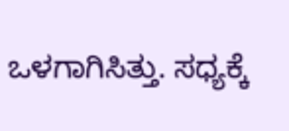ಒಳಗಾಗಿಸಿತ್ತು. ಸಧ್ಯಕ್ಕೆ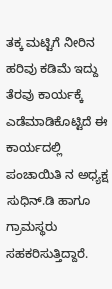ತಕ್ಕ ಮಟ್ಟಿಗೆ ನೀರಿನ ಹರಿವು ಕಡಿಮೆ ಇದ್ದು ತೆರವು ಕಾರ್ಯಕ್ಕೆ ಎಡೆಮಾಡಿಕೊಟ್ಟಿದೆ ಈ ಕಾರ್ಯದಲ್ಲಿ ಪಂಚಾಯಿತಿ ನ ಅಧ್ಯಕ್ಷ ಸುಧಿನ್.ಡಿ ಹಾಗೂ ಗ್ರಾಮಸ್ಥರು ಸಹಕರಿಸುತ್ತಿದ್ದಾರೆ.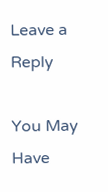Leave a Reply

You May Have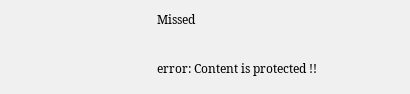Missed

error: Content is protected !!